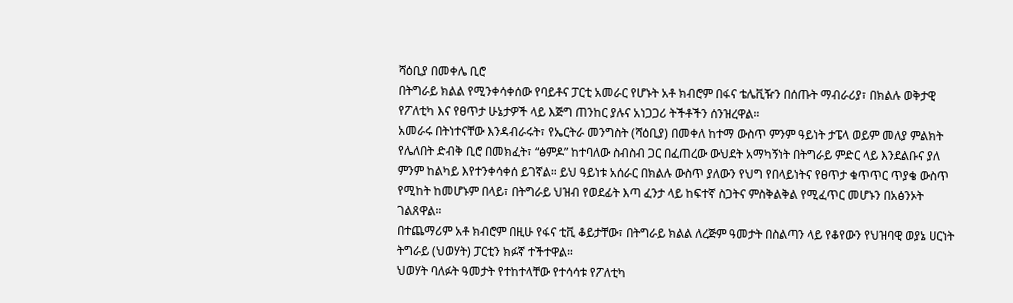ሻዕቢያ በመቀሌ ቢሮ
በትግራይ ክልል የሚንቀሳቀሰው የባይቶና ፓርቲ አመራር የሆኑት አቶ ክብሮም በፋና ቴሌቪዥን በሰጡት ማብራሪያ፣ በክልሉ ወቅታዊ የፖለቲካ እና የፀጥታ ሁኔታዎች ላይ እጅግ ጠንከር ያሉና አነጋጋሪ ትችቶችን ሰንዝረዋል።
አመራሩ በትነተናቸው እንዳብራሩት፣ የኤርትራ መንግስት (ሻዕቢያ) በመቀለ ከተማ ውስጥ ምንም ዓይነት ታፔላ ወይም መለያ ምልክት የሌለበት ድብቅ ቢሮ በመክፈት፣ “ፅምዶ” ከተባለው ስብስብ ጋር በፈጠረው ውህደት አማካኝነት በትግራይ ምድር ላይ እንደልቡና ያለ ምንም ከልካይ እየተንቀሳቀሰ ይገኛል። ይህ ዓይነቱ አሰራር በክልሉ ውስጥ ያለውን የህግ የበላይነትና የፀጥታ ቁጥጥር ጥያቄ ውስጥ የሚከት ከመሆኑም በላይ፣ በትግራይ ህዝብ የወደፊት እጣ ፈንታ ላይ ከፍተኛ ስጋትና ምስቅልቅል የሚፈጥር መሆኑን በአፅንኦት ገልጸዋል።
በተጨማሪም አቶ ክብሮም በዚሁ የፋና ቲቪ ቆይታቸው፣ በትግራይ ክልል ለረጅም ዓመታት በስልጣን ላይ የቆየውን የህዝባዊ ወያኔ ሀርነት ትግራይ (ህወሃት) ፓርቲን ክፉኛ ተችተዋል።
ህወሃት ባለፉት ዓመታት የተከተላቸው የተሳሳቱ የፖለቲካ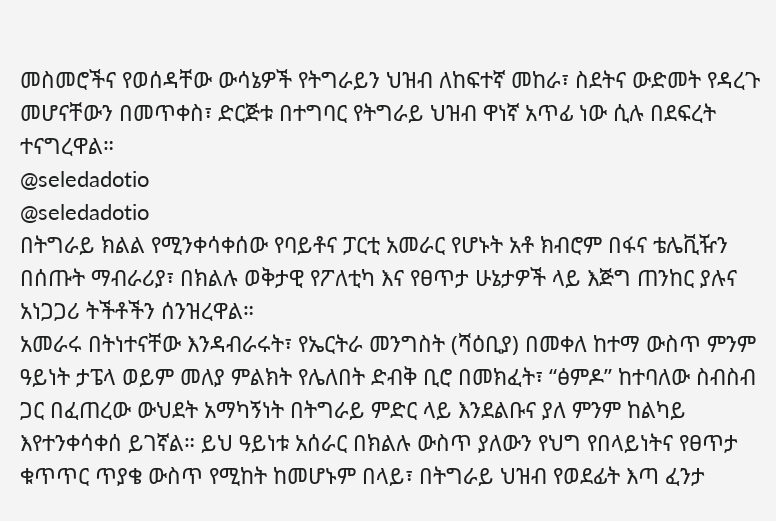መስመሮችና የወሰዳቸው ውሳኔዎች የትግራይን ህዝብ ለከፍተኛ መከራ፣ ስደትና ውድመት የዳረጉ መሆናቸውን በመጥቀስ፣ ድርጅቱ በተግባር የትግራይ ህዝብ ዋነኛ አጥፊ ነው ሲሉ በደፍረት ተናግረዋል።
@seledadotio
@seledadotio
በትግራይ ክልል የሚንቀሳቀሰው የባይቶና ፓርቲ አመራር የሆኑት አቶ ክብሮም በፋና ቴሌቪዥን በሰጡት ማብራሪያ፣ በክልሉ ወቅታዊ የፖለቲካ እና የፀጥታ ሁኔታዎች ላይ እጅግ ጠንከር ያሉና አነጋጋሪ ትችቶችን ሰንዝረዋል።
አመራሩ በትነተናቸው እንዳብራሩት፣ የኤርትራ መንግስት (ሻዕቢያ) በመቀለ ከተማ ውስጥ ምንም ዓይነት ታፔላ ወይም መለያ ምልክት የሌለበት ድብቅ ቢሮ በመክፈት፣ “ፅምዶ” ከተባለው ስብስብ ጋር በፈጠረው ውህደት አማካኝነት በትግራይ ምድር ላይ እንደልቡና ያለ ምንም ከልካይ እየተንቀሳቀሰ ይገኛል። ይህ ዓይነቱ አሰራር በክልሉ ውስጥ ያለውን የህግ የበላይነትና የፀጥታ ቁጥጥር ጥያቄ ውስጥ የሚከት ከመሆኑም በላይ፣ በትግራይ ህዝብ የወደፊት እጣ ፈንታ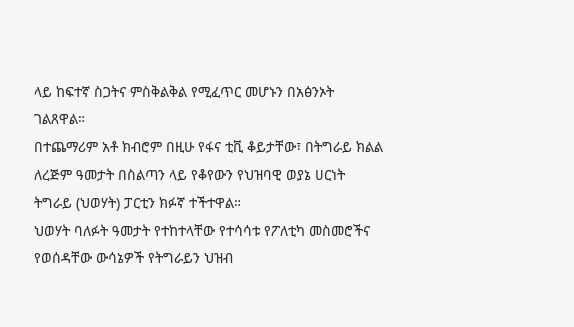ላይ ከፍተኛ ስጋትና ምስቅልቅል የሚፈጥር መሆኑን በአፅንኦት ገልጸዋል።
በተጨማሪም አቶ ክብሮም በዚሁ የፋና ቲቪ ቆይታቸው፣ በትግራይ ክልል ለረጅም ዓመታት በስልጣን ላይ የቆየውን የህዝባዊ ወያኔ ሀርነት ትግራይ (ህወሃት) ፓርቲን ክፉኛ ተችተዋል።
ህወሃት ባለፉት ዓመታት የተከተላቸው የተሳሳቱ የፖለቲካ መስመሮችና የወሰዳቸው ውሳኔዎች የትግራይን ህዝብ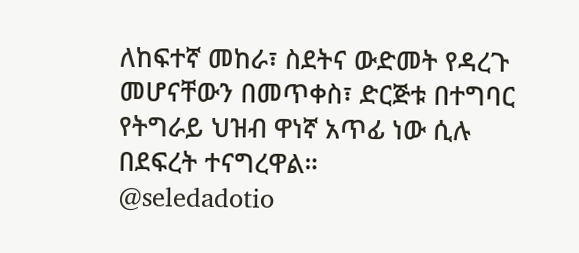ለከፍተኛ መከራ፣ ስደትና ውድመት የዳረጉ መሆናቸውን በመጥቀስ፣ ድርጅቱ በተግባር የትግራይ ህዝብ ዋነኛ አጥፊ ነው ሲሉ በደፍረት ተናግረዋል።
@seledadotio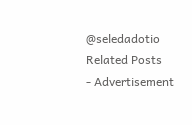@seledadotio
Related Posts
- Advertisement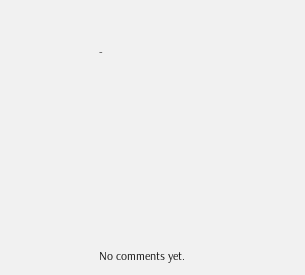-









No comments yet.